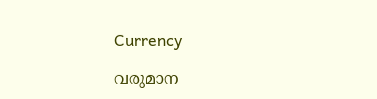Currency

വരുമാന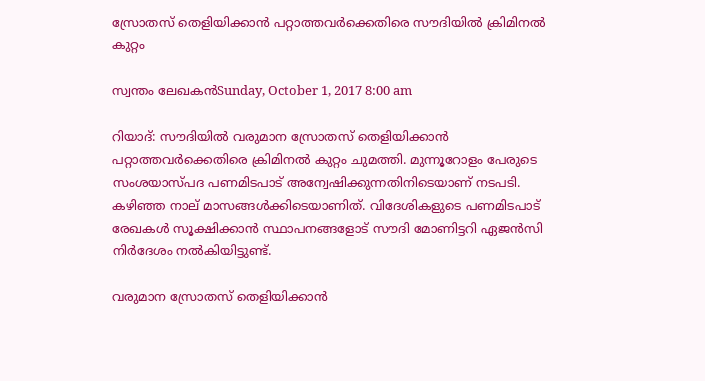സ്രോതസ് തെളിയിക്കാന്‍ പറ്റാത്തവര്‍ക്കെതിരെ സൗദിയില്‍ ക്രിമിനല്‍ കുറ്റം

സ്വന്തം ലേഖകന്‍Sunday, October 1, 2017 8:00 am

റിയാദ്: സൗദിയില്‍ വരുമാന സ്രോതസ് തെളിയിക്കാന്‍ പറ്റാത്തവര്‍ക്കെതിരെ ക്രിമിനല്‍ കുറ്റം ചുമത്തി. മുന്നൂറോളം പേരുടെ സംശയാസ്പദ പണമിടപാട് അന്വേഷിക്കുന്നതിനിടെയാണ് നടപടി. കഴിഞ്ഞ നാല് മാസങ്ങള്‍ക്കിടെയാണിത്. വിദേശികളുടെ പണമിടപാട് രേഖകള്‍ സൂക്ഷിക്കാന്‍ സ്ഥാപനങ്ങളോട് സൗദി മോണിട്ടറി ഏജന്‍സി നിര്‍ദേശം നല്‍കിയിട്ടുണ്ട്.

വരുമാന സ്രോതസ് തെളിയിക്കാന്‍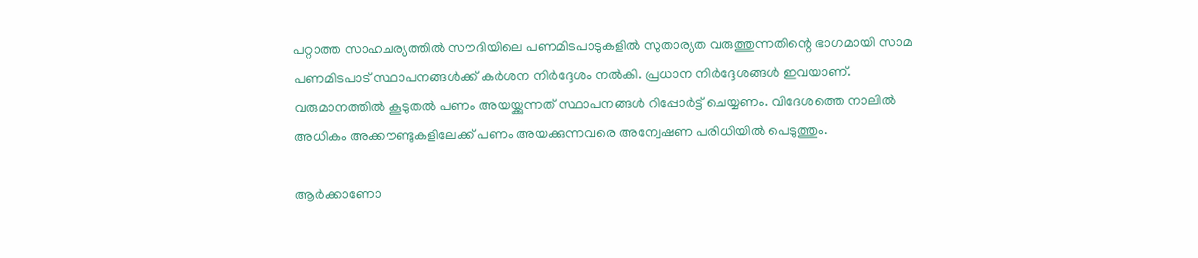പറ്റാത്ത സാഹചര്യത്തില്‍ സൗദിയിലെ പണമിടപാടുകളില്‍ സുതാര്യത വരുത്തുന്നതിന്റെ ഭാഗമായി സാമ പണമിടപാട് സ്ഥാപനങ്ങള്‍ക്ക് കര്‍ശന നിര്‍ദ്ദേശം നല്‍കി. പ്രധാന നിര്‍ദ്ദേശങ്ങള്‍ ഇവയാണ്. വരുമാനത്തില്‍ കൂടുതല്‍ പണം അയയ്ക്കുന്നത് സ്ഥാപനങ്ങള്‍ റിപ്പോര്‍ട്ട് ചെയ്യണം. വിദേശത്തെ നാലില്‍ അധികം അക്കൗണ്ടുകളിലേക്ക് പണം അയക്കുന്നവരെ അന്വേഷണ പരിധിയില്‍ പെടുത്തും.

ആര്‍ക്കാണോ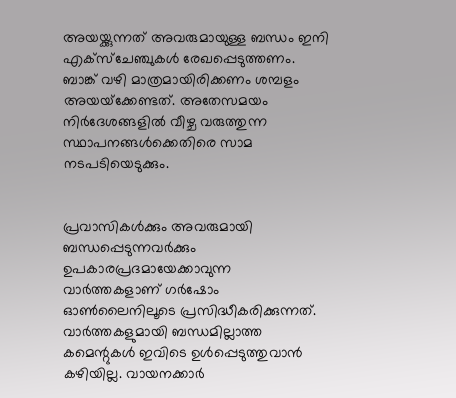അയയ്ക്കുന്നത് അവരുമായുള്ള ബന്ധം ഇനി എക്‌സ്‌ചേഞ്ചുകള്‍ രേഖപ്പെടുത്തണം. ബാങ്ക് വഴി മാത്രമായിരിക്കണം ശമ്പളം അയയ്‌ക്കേണ്ടത്. അതേസമയം നിര്‍ദേശങ്ങളില്‍ വീഴ്ച വരുത്തുന്ന സ്ഥാപനങ്ങള്‍ക്കെതിരെ സാമ നടപടിയെടുക്കും.


പ്രവാസികൾക്കും അവരുമായി ബന്ധപ്പെടുന്നവർക്കും ഉപകാരപ്രദമായേക്കാവുന്ന വാർത്തകളാണ് ഗർഷോം ഓൺലൈനിലൂടെ പ്രസിദ്ധീകരിക്കുന്നത്. വാർത്തകളുമായി ബന്ധമില്ലാത്ത കമെന്റുകൾ ഇവിടെ ഉൾപ്പെടുത്തുവാൻ കഴിയില്ല. വായനക്കാർ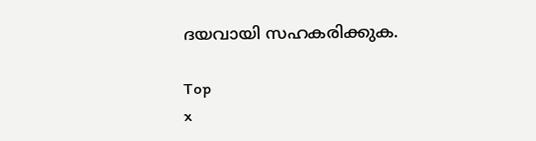ദയവായി സഹകരിക്കുക.

Top
x